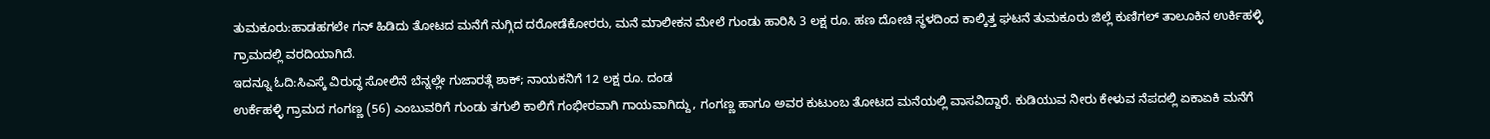ತುಮಕೂರು:ಹಾಡಹಗಲೇ ಗನ್ ಹಿಡಿದು ತೋಟದ ಮನೆಗೆ ನುಗ್ಗಿದ ದರೋಡೆಕೋರರು, ಮನೆ ಮಾಲೀಕನ ಮೇಲೆ ಗುಂಡು ಹಾರಿಸಿ 3 ಲಕ್ಷ ರೂ. ಹಣ ದೋಚಿ ಸ್ಥಳದಿಂದ ಕಾಲ್ಕಿತ್ತ ಘಟನೆ ತುಮಕೂರು ಜಿಲ್ಲೆ ಕುಣಿಗಲ್ ತಾಲೂಕಿನ ಉರ್ಕಿಹಳ್ಳಿ ಗ್ರಾಮದಲ್ಲಿ ವರದಿಯಾಗಿದೆ.
ಇದನ್ನೂ ಓದಿ:ಸಿಎಸ್ಕೆ ವಿರುದ್ಧ ಸೋಲಿನೆ ಬೆನ್ನಲ್ಲೇ ಗುಜಾರತ್ಗೆ ಶಾಕ್; ನಾಯಕನಿಗೆ 12 ಲಕ್ಷ ರೂ. ದಂಡ
ಉರ್ಕೆಹಳ್ಳಿ ಗ್ರಾಮದ ಗಂಗಣ್ಣ (56) ಎಂಬುವರಿಗೆ ಗುಂಡು ತಗುಲಿ ಕಾಲಿಗೆ ಗಂಭೀರವಾಗಿ ಗಾಯವಾಗಿದ್ದು, ಗಂಗಣ್ಣ ಹಾಗೂ ಅವರ ಕುಟುಂಬ ತೋಟದ ಮನೆಯಲ್ಲಿ ವಾಸವಿದ್ದಾರೆ. ಕುಡಿಯುವ ನೀರು ಕೇಳುವ ನೆಪದಲ್ಲಿ ಏಕಾಏಕಿ ಮನೆಗೆ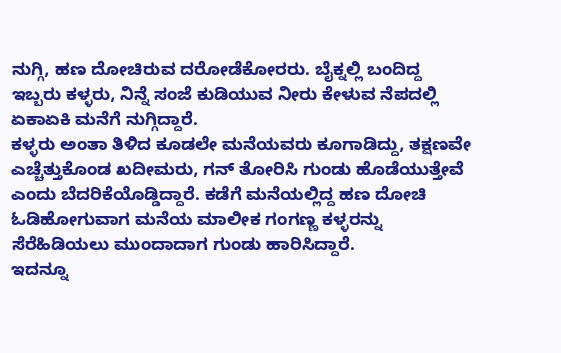ನುಗ್ಗಿ, ಹಣ ದೋಚಿರುವ ದರೋಡೆಕೋರರು‌. ಬೈಕ್ನಲ್ಲಿ ಬಂದಿದ್ದ ಇಬ್ಬರು ಕಳ್ಳರು, ನಿನ್ನೆ ಸಂಜೆ ಕುಡಿಯುವ ನೀರು ಕೇಳುವ ನೆಪದಲ್ಲಿ ಏಕಾಏಕಿ ಮನೆಗೆ ನುಗ್ಗಿದ್ದಾರೆ.
ಕಳ್ಳರು ಅಂತಾ ತಿಳಿದ ಕೂಡಲೇ ಮನೆಯವರು ಕೂಗಾಡಿದ್ದು, ತಕ್ಷಣವೇ ಎಚ್ಚೆತ್ತುಕೊಂಡ ಖದೀಮರು, ಗನ್ ತೋರಿಸಿ ಗುಂಡು‌‌ ಹೊಡೆಯುತ್ತೇವೆ ಎಂದು ಬೆದರಿಕೆಯೊಡ್ಡಿದ್ದಾರೆ. ಕಡೆಗೆ ಮನೆಯಲ್ಲಿದ್ದ ಹಣ ದೋಚಿ ಓಡಿಹೋಗುವಾಗ ಮನೆಯ ಮಾಲೀಕ ಗಂಗಣ್ಣ ಕಳ್ಳರನ್ನು ಸೆರೆಹಿಡಿಯಲು ಮುಂದಾದಾಗ ಗುಂಡು ಹಾರಿಸಿದ್ದಾರೆ.
ಇದನ್ನೂ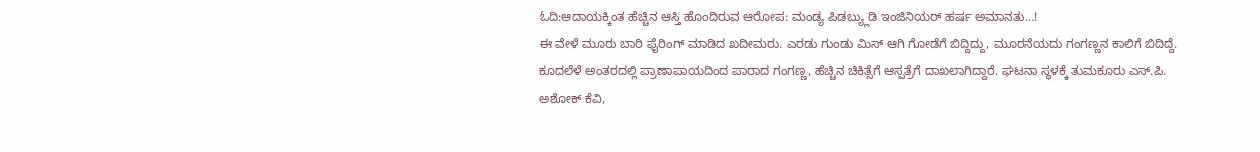ಓದಿ:ಆದಾಯಕ್ಕಿಂತ ಹೆಚ್ಚಿನ ಆಸ್ತಿ ಹೊಂದಿರುವ ಆರೋಪ: ಮಂಡ್ಯ ಪಿಡಬ್ಯ್ಲುಡಿ ಇಂಜಿನಿಯರ್ ಹರ್ಷ ಅಮಾನತು…!
ಈ ವೇಳೆ ಮೂರು ಬಾರಿ ಫೈರಿಂಗ್ ಮಾಡಿದ ಖದೀಮರು. ಎರಡು ಗುಂಡು ಮಿಸ್ ಆಗಿ ಗೋಡೆಗೆ ಬಿದ್ದಿದ್ದು, ಮೂರನೆಯದು ಗಂಗಣ್ಣನ ಕಾಲಿಗೆ ಬಿದಿದ್ದೆ. ಕೂದಲೆಳೆ ಅಂತರದಲ್ಲಿ ಪ್ರಾಣಾಪಾಯದಿಂದ ಪಾರಾದ ಗಂಗಣ್ಣ, ಹೆಚ್ಚಿನ ಚಿಕಿತ್ಸೆಗೆ ಆಸ್ಪತ್ರೆಗೆ ದಾಖಲಾಗಿದ್ದಾರೆ. ಘಟನಾ ಸ್ಥಳಕ್ಕೆ ತುಮಕೂರು ಎಸ್.ಪಿ. ಅಶೋಕ್ ಕೆವಿ,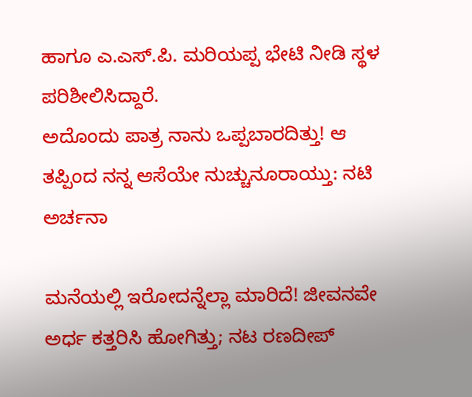ಹಾಗೂ ಎ.ಎಸ್.ಪಿ. ಮರಿಯಪ್ಪ ಭೇಟಿ ನೀಡಿ ಸ್ಥಳ ಪರಿಶೀಲಿಸಿದ್ದಾರೆ.
ಅದೊಂದು ಪಾತ್ರ ನಾನು ಒಪ್ಪಬಾರದಿತ್ತು! ಆ ತಪ್ಪಿಂದ ನನ್ನ ಆಸೆಯೇ ನುಚ್ಚುನೂರಾಯ್ತು: ನಟಿ ಅರ್ಚನಾ

ಮನೆಯಲ್ಲಿ ಇರೋದನ್ನೆಲ್ಲಾ ಮಾರಿದೆ! ಜೀವನವೇ ಅರ್ಧ ಕತ್ತರಿಸಿ ಹೋಗಿತ್ತು; ನಟ ರಣದೀಪ್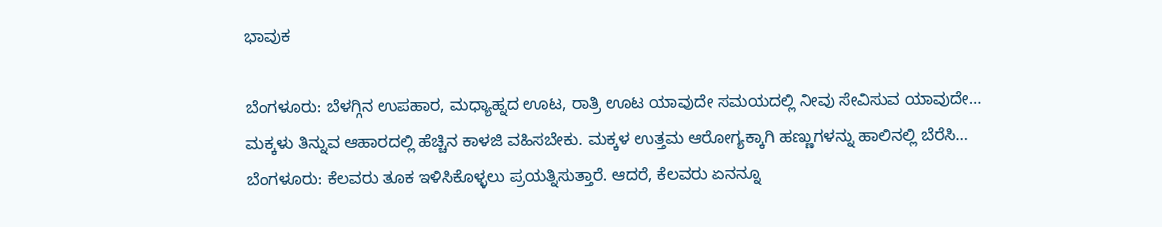ಭಾವುಕ

ಬೆಂಗಳೂರು: ಬೆಳಗ್ಗಿನ ಉಪಹಾರ, ಮಧ್ಯಾಹ್ನದ ಊಟ, ರಾತ್ರಿ ಊಟ ಯಾವುದೇ ಸಮಯದಲ್ಲಿ ನೀವು ಸೇವಿಸುವ ಯಾವುದೇ…
ಮಕ್ಕಳು ತಿನ್ನುವ ಆಹಾರದಲ್ಲಿ ಹೆಚ್ಚಿನ ಕಾಳಜಿ ವಹಿಸಬೇಕು. ಮಕ್ಕಳ ಉತ್ತಮ ಆರೋಗ್ಯಕ್ಕಾಗಿ ಹಣ್ಣುಗಳನ್ನು ಹಾಲಿನಲ್ಲಿ ಬೆರೆಸಿ…
ಬೆಂಗಳೂರು: ಕೆಲವರು ತೂಕ ಇಳಿಸಿಕೊಳ್ಳಲು ಪ್ರಯತ್ನಿಸುತ್ತಾರೆ. ಆದರೆ, ಕೆಲವರು ಏನನ್ನೂ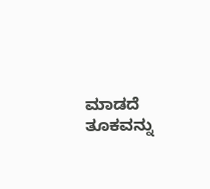ಮಾಡದೆ ತೂಕವನ್ನು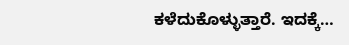ಕಳೆದುಕೊಳ್ಳುತ್ತಾರೆ. ಇದಕ್ಕೆ…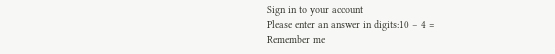Sign in to your account
Please enter an answer in digits:10 − 4 =
Remember me